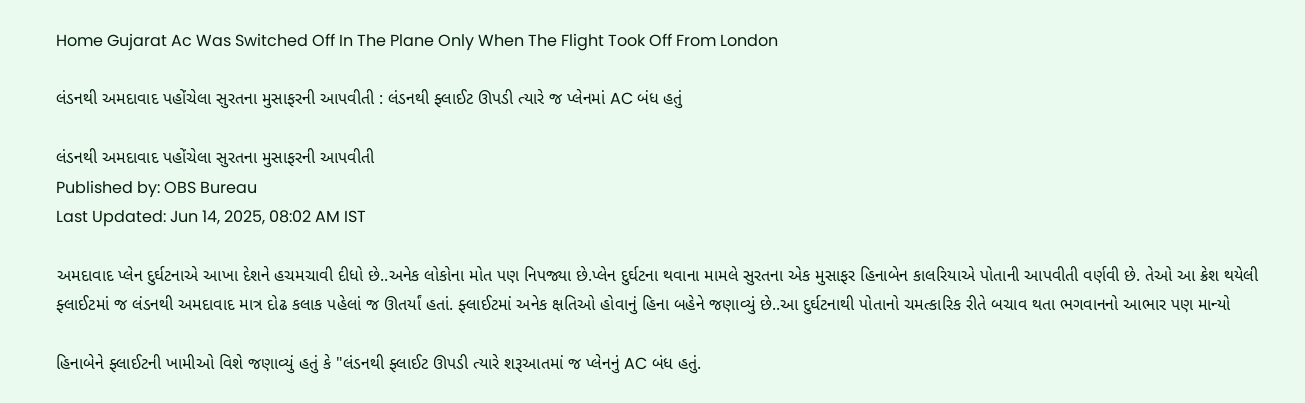Home Gujarat Ac Was Switched Off In The Plane Only When The Flight Took Off From London

લંડનથી અમદાવાદ પહોંચેલા સુરતના મુસાફરની આપવીતી : લંડનથી ફ્લાઈટ ઊપડી ત્યારે જ પ્લેનમાં AC બંધ હતું

લંડનથી અમદાવાદ પહોંચેલા સુરતના મુસાફરની આપવીતી
Published by: OBS Bureau
Last Updated: Jun 14, 2025, 08:02 AM IST

અમદાવાદ પ્લેન દુર્ઘટનાએ આખા દેશને હચમચાવી દીધો છે..અનેક લોકોના મોત પણ નિપજ્યા છે.પ્લેન દુર્ઘટના થવાના મામલે સુરતના એક મુસાફર હિનાબેન કાલરિયાએ પોતાની આપવીતી વર્ણવી છે. તેઓ આ ક્રેશ થયેલી ફ્લાઈટમાં જ લંડનથી અમદાવાદ માત્ર દોઢ કલાક પહેલાં જ ઊતર્યાં હતાં. ફ્લાઈટમાં અનેક ક્ષતિઓ હોવાનું હિના બહેને જણાવ્યું છે..આ દુર્ઘટનાથી પોતાનો ચમત્કારિક રીતે બચાવ થતા ભગવાનનો આભાર પણ માન્યો

હિનાબેને ફ્લાઈટની ખામીઓ વિશે જણાવ્યું હતું કે "લંડનથી ફ્લાઈટ ઊપડી ત્યારે શરૂઆતમાં જ પ્લેનનું AC બંધ હતું.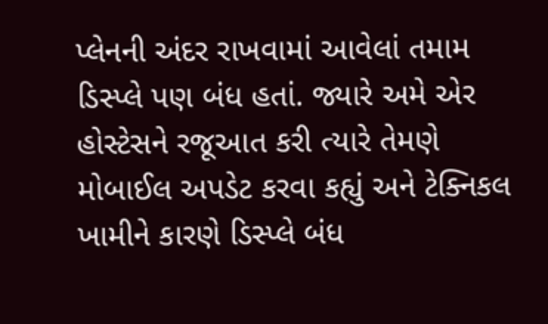પ્લેનની અંદર રાખવામાં આવેલાં તમામ ડિસ્પ્લે પણ બંધ હતાં. જ્યારે અમે એર હોસ્ટેસને રજૂઆત કરી ત્યારે તેમણે મોબાઈલ અપડેટ કરવા કહ્યું અને ટેક્નિકલ ખામીને કારણે ડિસ્પ્લે બંધ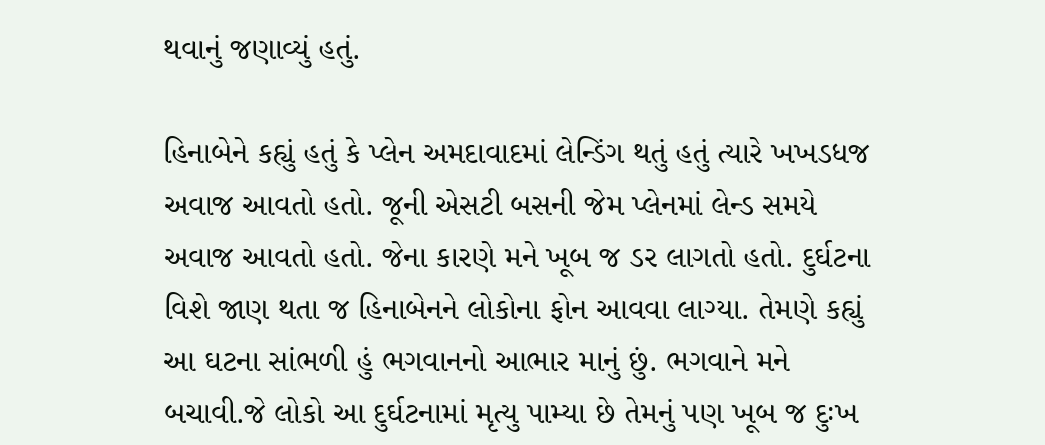થવાનું જણાવ્યું હતું.

હિનાબેને કહ્યું હતું કે પ્લેન અમદાવાદમાં લેન્ડિંગ થતું હતું ત્યારે ખખડધજ અવાજ આવતો હતો. જૂની એસટી બસની જેમ પ્લેનમાં લેન્ડ સમયે અવાજ આવતો હતો. જેના કારણે મને ખૂબ જ ડર લાગતો હતો. દુર્ઘટના વિશે જાણ થતા જ હિનાબેનને લોકોના ફોન આવવા લાગ્યા. તેમણે કહ્યું આ ઘટના સાંભળી હું ભગવાનનો આભાર માનું છું. ભગવાને મને બચાવી.જે લોકો આ દુર્ઘટનામાં મૃત્યુ પામ્યા છે તેમનું પણ ખૂબ જ દુઃખ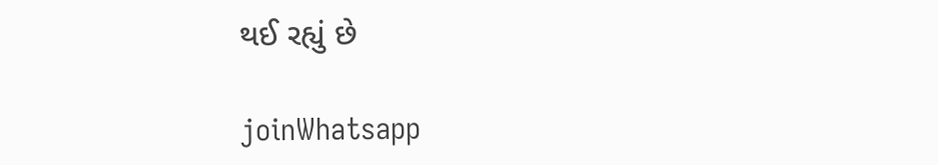થઈ રહ્યું છે

joinWhatsapp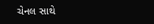ચેનલ સાથે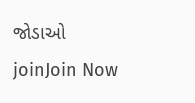જોડાઓ
joinJoin Now